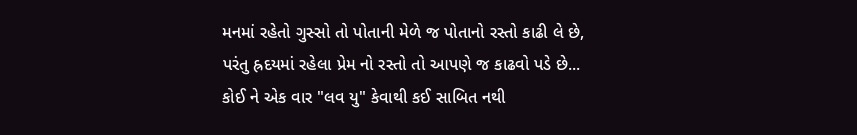મનમાં રહેતો ગુસ્સો તો પોતાની મેળે જ પોતાનો રસ્તો કાઢી લે છે,
પરંતુ હ્રદયમાં રહેલા પ્રેમ નો રસ્તો તો આપણે જ કાઢવો પડે છે...
કોઈ ને એક વાર "લવ યુ" કેવાથી કઈ સાબિત નથી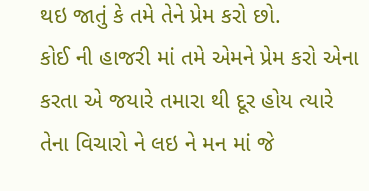થઇ જાતું કે તમે તેને પ્રેમ કરો છો.
કોઈ ની હાજરી માં તમે એમને પ્રેમ કરો એના કરતા એ જયારે તમારા થી દૂર હોય ત્યારે તેના વિચારો ને લઇ ને મન માં જે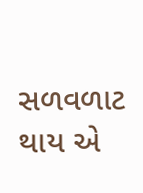સળવળાટ થાય એ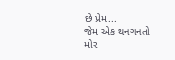છે પ્રેમ...
જેમ એક થનગનતો મોર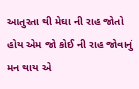આતુરતા થી મેઘા ની રાહ જોતો હોય એમ જો કોઈ ની રાહ જોવાનું મન થાય એ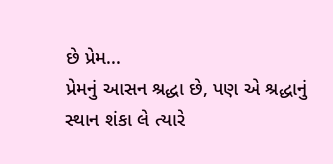છે પ્રેમ...
પ્રેમનું આસન શ્રદ્ધા છે, પણ એ શ્રદ્ધાનું સ્થાન શંકા લે ત્યારે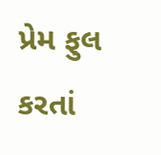પ્રેમ ફુલ કરતાં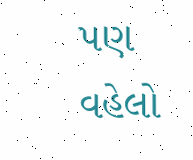પણ વહેલો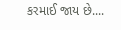કરમાઈ જાય છે....